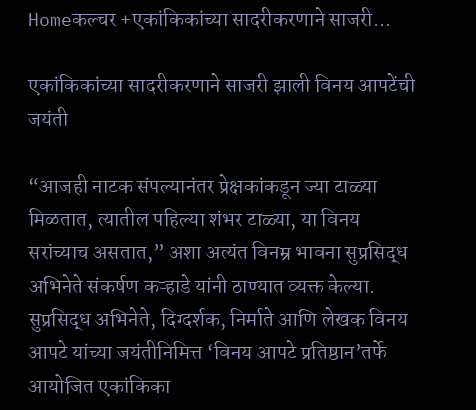Homeकल्चर +एकांकिकांच्या सादरीकरणाने साजरी...

एकांकिकांच्या सादरीकरणाने साजरी झाली विनय आपटेंची जयंती

“आजही नाटक संपल्यानंतर प्रेक्षकांकडून ज्या टाळ्या मिळतात, त्यातील पहिल्या शंभर टाळ्या, या विनय सरांच्याच असतात,” अशा अत्यंत विनम्र भावना सुप्रसिद्ध अभिनेते संकर्षण कऱ्हाडे यांनी ठाण्यात व्यक्त केल्या. सुप्रसिद्ध अभिनेते, दिग्दर्शक, निर्माते आणि लेखक विनय आपटे यांच्या जयंतीनिमित्त ‘विनय आपटे प्रतिष्ठान’तर्फे आयोजित एकांकिका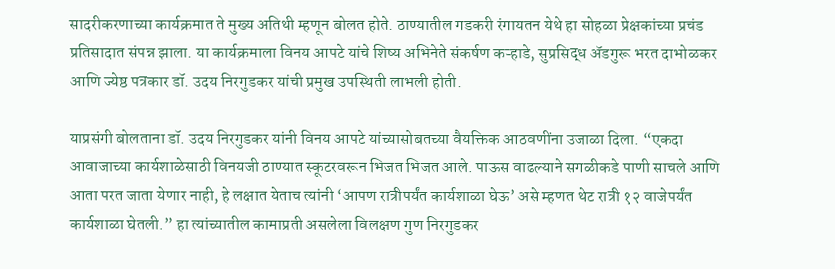सादरीकरणाच्या कार्यक्रमात ते मुख्य अतिथी म्हणून बोलत होते. ठाण्यातील गडकरी रंगायतन येथे हा सोहळा प्रेक्षकांच्या प्रचंड प्रतिसादात संपन्न झाला. या कार्यक्रमाला विनय आपटे यांचे शिष्य अभिनेते संकर्षण कऱ्हाडे, सुप्रसिद्ध अ‍ॅडगुरू भरत दाभोळकर आणि ज्येष्ठ पत्रकार डॉ. उदय निरगुडकर यांची प्रमुख उपस्थिती लाभली होती.

याप्रसंगी बोलताना डॉ. उदय निरगुडकर यांनी विनय आपटे यांच्यासोबतच्या वैयक्तिक आठवणींना उजाळा दिला. “एकदा आवाजाच्या कार्यशाळेसाठी विनयजी ठाण्यात स्कूटरवरून भिजत भिजत आले. पाऊस वाढल्याने सगळीकडे पाणी साचले आणि आता परत जाता येणार नाही, हे लक्षात येताच त्यांनी ‘आपण रात्रीपर्यंत कार्यशाळा घेऊ’ असे म्हणत थेट रात्री १२ वाजेपर्यंत कार्यशाळा घेतली.” हा त्यांच्यातील कामाप्रती असलेला विलक्षण गुण निरगुडकर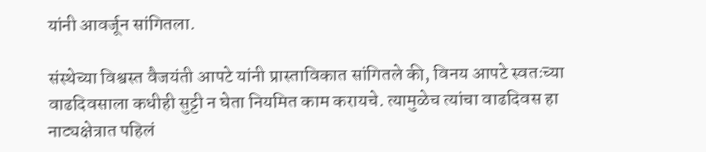यांनी आवर्जून सांगितला.

संस्थेच्या विश्वस्त वैजयंती आपटे यांनी प्रास्ताविकात सांगितले की, विनय आपटे स्वतःच्या वाढदिवसाला कधीही सुट्टी न घेता नियमित काम करायचे. त्यामुळेच त्यांचा वाढदिवस हा नाट्यक्षेत्रात पहिलं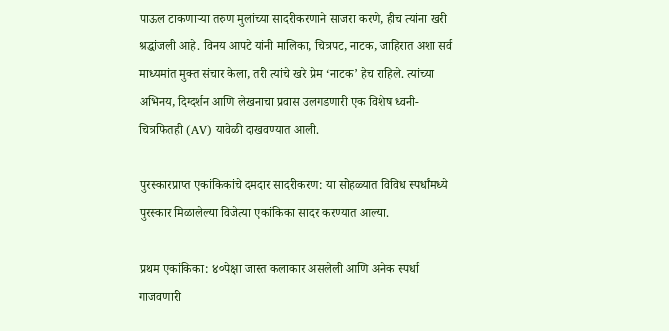पाऊल टाकणाऱ्या तरुण मुलांच्या सादरीकरणाने साजरा करणे, हीच त्यांना खरी श्रद्धांजली आहे. विनय आपटे यांनी मालिका, चित्रपट, नाटक, जाहिरात अशा सर्व माध्यमांत मुक्त संचार केला, तरी त्यांचे खरे प्रेम ‘नाटक’ हेच राहिले. त्यांच्या अभिनय, दिग्दर्शन आणि लेखनाचा प्रवास उलगडणारी एक विशेष ध्वनी-चित्रफितही (AV) यावेळी दाखवण्यात आली.

पुरस्कारप्राप्त एकांकिकांचे दमदार सादरीकरण: या सोहळ्यात विविध स्पर्धांमध्ये पुरस्कार मिळालेल्या विजेत्या एकांकिका सादर करण्यात आल्या.

प्रथम एकांकिका: ४०पेक्षा जास्त कलाकार असलेली आणि अनेक स्पर्धा गाजवणारी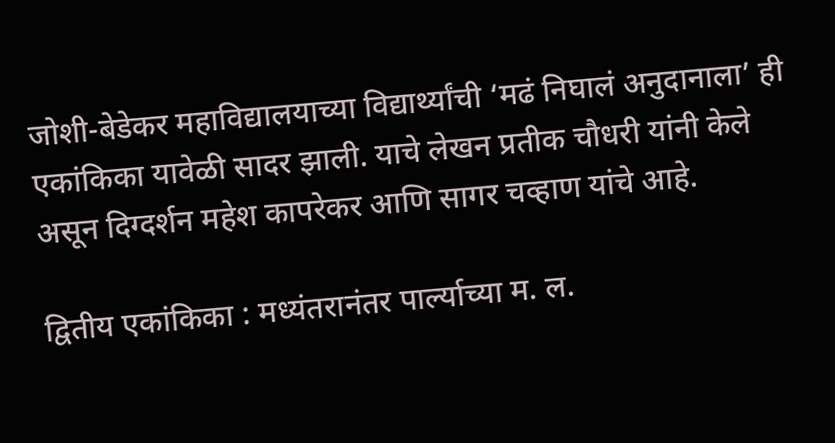जोशी-बेडेकर महाविद्यालयाच्या विद्यार्थ्यांची ‘मढं निघालं अनुदानाला’ ही एकांकिका यावेळी सादर झाली. याचे लेखन प्रतीक चौधरी यांनी केले असून दिग्दर्शन महेश कापरेकर आणि सागर चव्हाण यांचे आहे.

द्वितीय एकांकिका : मध्यंतरानंतर पार्ल्याच्या म. ल.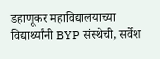डहाणूकर महाविद्यालयाच्या विद्यार्थ्यांनी BYP संस्थेची, सर्वेश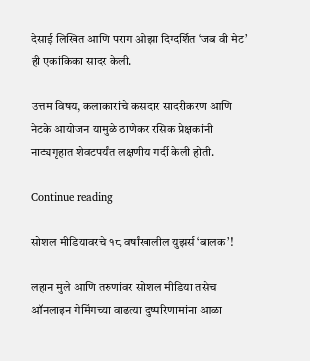देसाई लिखित आणि पराग ओझा दिग्दर्शित ‘जब वी मेट’ ही एकांकिका सादर केली.

उत्तम विषय, कलाकारांचे कसदार सादरीकरण आणि नेटके आयोजन यामुळे ठाणेकर रसिक प्रेक्षकांनी नाट्यगृहात शेवटपर्यंत लक्षणीय गर्दी केली होती.

Continue reading

सोशल मीडियावरचे १८ वर्षांखालील युझर्स ‘बालक’!

लहान मुले आणि तरुणांवर सोशल मीडिया तसेच ऑनलाइन गेमिंगच्या वाढत्या दुष्परिणामांना आळा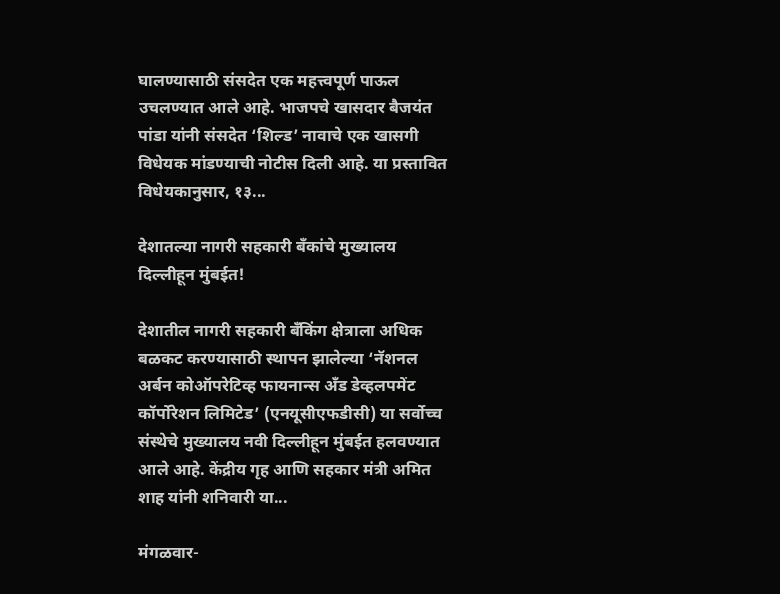घालण्यासाठी संसदेत एक महत्त्वपूर्ण पाऊल उचलण्यात आले आहे. भाजपचे खासदार बैजयंत पांडा यांनी संसदेत ‘शिल्ड’ नावाचे एक खासगी विधेयक मांडण्याची नोटीस दिली आहे. या प्रस्तावित विधेयकानुसार, १३...

देशातल्या नागरी सहकारी बँकांचे मुख्यालय दिल्लीहून मुंबईत!

देशातील नागरी सहकारी बँकिंग क्षेत्राला अधिक बळकट करण्यासाठी स्थापन झालेल्या ‘नॅशनल अर्बन कोऑपरेटिव्ह फायनान्स अँड डेव्हलपमेंट कॉर्पोरेशन लिमिटेड’ (एनयूसीएफडीसी) या सर्वोच्च संस्थेचे मुख्यालय नवी दिल्लीहून मुंबईत हलवण्यात आले आहे. केंद्रीय गृह आणि सहकार मंत्री अमित शाह यांनी शनिवारी या...

मंगळवार-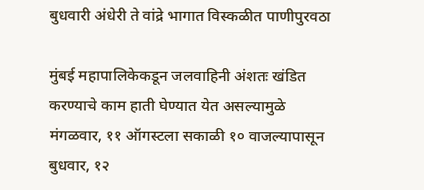बुधवारी अंधेरी ते वांद्रे भागात विस्कळीत पाणीपुरवठा

मुंबई महापालिकेकडून जलवाहिनी अंशतः खंडित करण्याचे काम हाती घेण्यात येत असल्यामुळे मंगळवार, ११ ऑगस्‍टला सकाळी १० वाजल्यापासून बुधवार, १२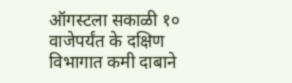ऑगस्‍टला सकाळी १० वाजेपर्यंत के दक्षिण विभागात कमी दाबाने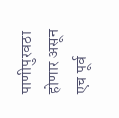पाणीपुरवठा होणार असून एच पूर्व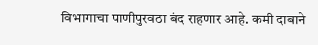विभागाचा पाणीपुरवठा बंद राहणार आहे. कमी दाबाने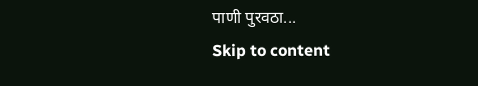पाणी पुरवठा...
Skip to content